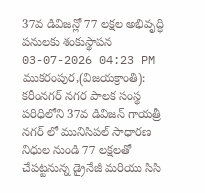37వ డివిజన్లో 77 లక్షల అభివృద్ధి పనులకు శంకుస్థాపన
03-07-2026 04:23 PM
ముకరంపుర,(విజయక్రాంతి): కరీంనగర్ నగర పాలక సంస్థ పరిధిలోని 37వ డివిజన్ గాయత్రీ నగర్ లో మునిసిపల్ సాధారణ నిధుల నుండి 77 లక్షలతో చేపట్టనున్న డ్రైనేజీ మరియు సిసి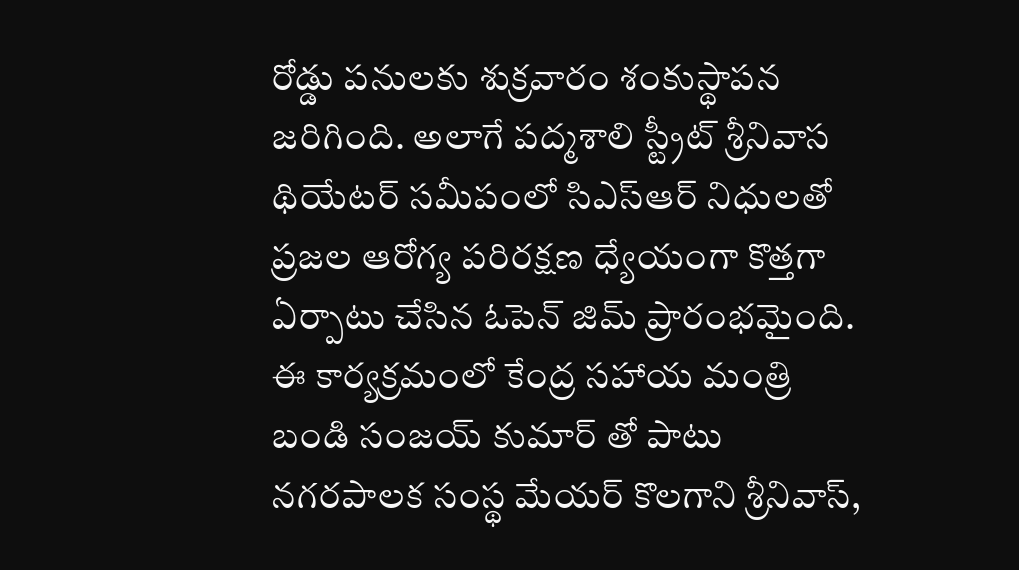రోడ్డు పనులకు శుక్రవారం శంకుస్థాపన జరిగింది. అలాగే పద్మశాలి స్ట్రీట్ శ్రీనివాస థియేటర్ సమీపంలో సిఎస్ఆర్ నిధులతో ప్రజల ఆరోగ్య పరిరక్షణ ధ్యేయంగా కొత్తగా ఏర్పాటు చేసిన ఓపెన్ జిమ్ ప్రారంభమైంది.
ఈ కార్యక్రమంలో కేంద్ర సహాయ మంత్రి బండి సంజయ్ కుమార్ తో పాటు నగరపాలక సంస్థ మేయర్ కొలగాని శ్రీనివాస్,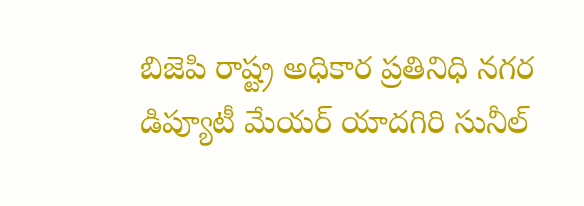బిజెపి రాష్ట్ర అధికార ప్రతినిధి నగర డిప్యూటీ మేయర్ యాదగిరి సునీల్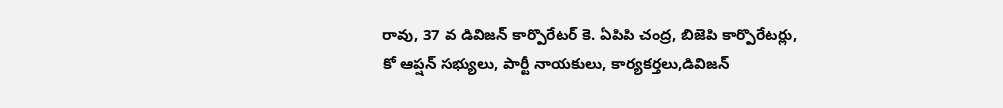రావు, 37 వ డివిజన్ కార్పొరేటర్ కె. ఏపిపి చంద్ర, బిజెపి కార్పొరేటర్లు, కో ఆప్షన్ సభ్యులు, పార్టీ నాయకులు, కార్యకర్తలు,డివిజన్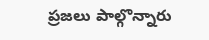ప్రజలు పాల్గొన్నారు